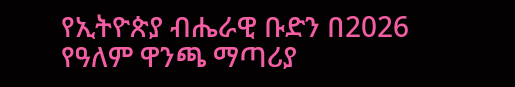የኢትዮጵያ ብሔራዊ ቡድን በ2026 የዓለም ዋንጫ ማጣሪያ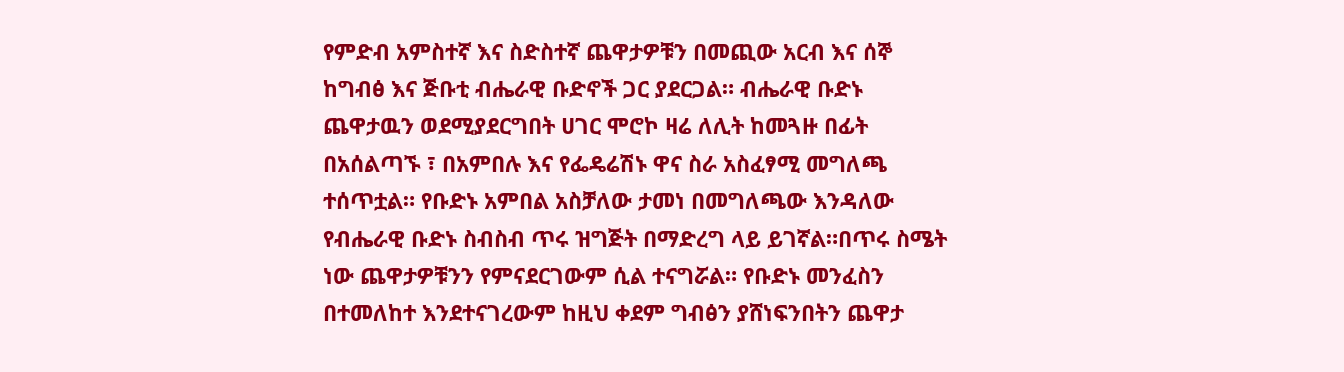የምድብ አምስተኛ እና ስድስተኛ ጨዋታዎቹን በመጪው አርብ እና ሰኞ ከግብፅ እና ጅቡቲ ብሔራዊ ቡድኖች ጋር ያደርጋል። ብሔራዊ ቡድኑ ጨዋታዉን ወደሚያደርግበት ሀገር ሞሮኮ ዛሬ ለሊት ከመጓዙ በፊት በአሰልጣኙ ፣ በአምበሉ እና የፌዴሬሽኑ ዋና ስራ አስፈፃሚ መግለጫ ተሰጥቷል። የቡድኑ አምበል አስቻለው ታመነ በመግለጫው እንዳለው የብሔራዊ ቡድኑ ስብስብ ጥሩ ዝግጅት በማድረግ ላይ ይገኛል።በጥሩ ስሜት ነው ጨዋታዎቹንን የምናደርገውም ሲል ተናግሯል። የቡድኑ መንፈስን በተመለከተ እንደተናገረውም ከዚህ ቀደም ግብፅን ያሸነፍንበትን ጨዋታ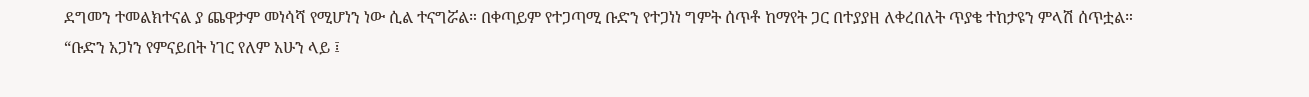ደግመን ተመልክተናል ያ ጨዋታም መነሳሻ የሚሆነን ነው ሲል ተናግሯል። በቀጣይም የተጋጣሚ ቡድን የተጋነነ ግምት ሰጥቶ ከማየት ጋር በተያያዘ ለቀረበለት ጥያቄ ተከታዩን ምላሽ ሰጥቷል።
“ቡድን አጋነን የምናይበት ነገር የለም አሁን ላይ ፤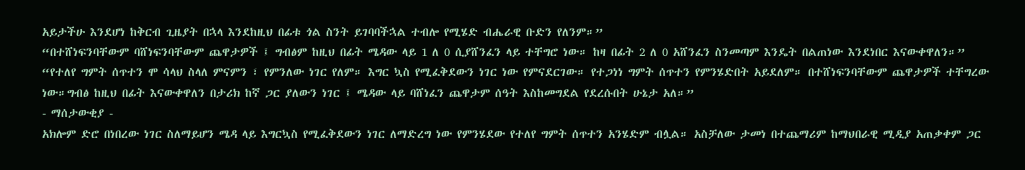አይታችሁ እንደሆነ ከቅርብ ጊዜያት በኋላ እንደከዚህ በፊቱ ጎል ስንት ይገባባችኋል ተብሎ የሚሄድ ብሔራዊ ቡድን የለንም።”
“በተሸነፍንባቸውም ባሸነፍንባቸውም ጨዋታዎች ፤ ግብፅም ከዚህ በፊት ሜዳው ላይ 1 ለ 0 ሲያሸንፈን ላይ ተቸግሮ ነው። ከዛ በፊት 2 ለ 0 አሸንፈን ስንመጣም እንዴት በልጠነው እንደነበር እናውቀዋለን።”
“የተለየ ግምት ሰጥተን ሞ ሳላህ ስላለ ምናምን ፣ የምንለው ነገር የለም። እግር ኳስ የሚፈቅደውን ነገር ነው የምናደርገው። የተጋነነ ግምት ሰጥተን የምንሄድበት አይደለም። በተሸነፍንባቸውም ጨዋታዎች ተቸግረው ነው።ግብፅ ከዚህ በፊት እናውቀዋለን በታሪክ ከኛ ጋር ያለውን ነገር ፤ ሜዳው ላይ ባሸነፈን ጨዋታም ሰዓት እስከመግደል የደረሱበት ሁኔታ አለ።”
- ማሰታውቂያ -
አክሎም ድሮ በነበረው ነገር ስለማይሆን ሜዳ ላይ እግርኳስ የሚፈቅደውን ነገር ለማድረግ ነው የምንሄደው የተለየ ግምት ሰጥተን አንሄድም ብሏል። አስቻለው ታመነ በተጨማሪም ከማህበራዊ ሚዲያ አጠቃቀም ጋር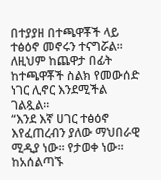በተያያዘ በተጫዋቾች ላይ ተፅዕኖ መኖሩን ተናግሯል። ለዚህም ከጨዋታ በፊት ከተጫዋቾች ስልክ የመውሰድ ነገር ሊኖር እንደሚችል ገልጿል።
“እንደ እኛ ሀገር ተፅዕኖ እየፈጠረብን ያለው ማህበራዊ ሚዲያ ነው። የታወቀ ነው። ከአሰልጣኙ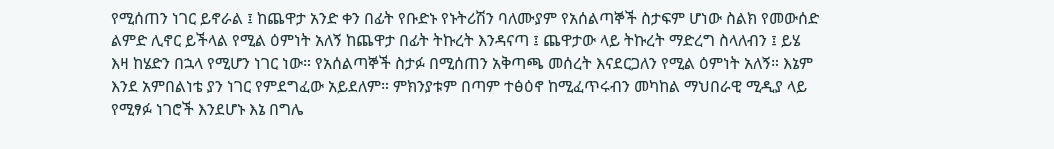የሚሰጠን ነገር ይኖራል ፤ ከጨዋታ አንድ ቀን በፊት የቡድኑ የኑትሪሽን ባለሙያም የአሰልጣኞች ስታፍም ሆነው ስልክ የመውሰድ ልምድ ሊኖር ይችላል የሚል ዕምነት አለኝ ከጨዋታ በፊት ትኩረት እንዳናጣ ፤ ጨዋታው ላይ ትኩረት ማድረግ ስላለብን ፤ ይሄ እዛ ከሄድን በኋላ የሚሆን ነገር ነው። የአሰልጣኞች ስታፉ በሚሰጠን አቅጣጫ መሰረት እናደርጋለን የሚል ዕምነት አለኝ። እኔም እንደ አምበልነቴ ያን ነገር የምደግፈው አይደለም። ምክንያቱም በጣም ተፅዕኖ ከሚፈጥሩብን መካከል ማህበራዊ ሚዲያ ላይ የሚፃፉ ነገሮች እንደሆኑ እኔ በግሌ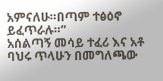አምናለሁ።በጣም ተፅዕኖ ይፈጥራሉ።”
አሰልጣኝ መሳይ ተፈሪ እና አቶ ባህሩ ጥላሁን በመግለጫው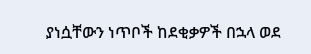ያነሷቸውን ነጥቦች ከደቂቃዎች በኋላ ወደ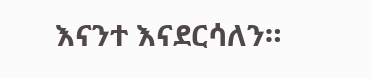እናንተ እናደርሳለን።